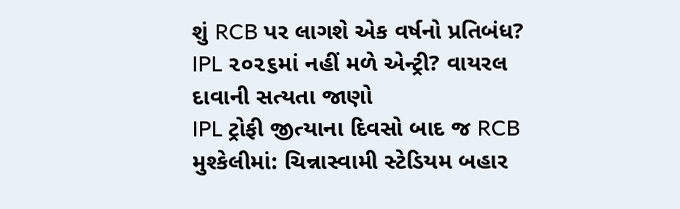શું RCB પર લાગશે એક વર્ષનો પ્રતિબંધ? IPL ૨૦૨૬માં નહીં મળે એન્ટ્રી? વાયરલ દાવાની સત્યતા જાણો
IPL ટ્રોફી જીત્યાના દિવસો બાદ જ RCB મુશ્કેલીમાં: ચિન્નાસ્વામી સ્ટેડિયમ બહાર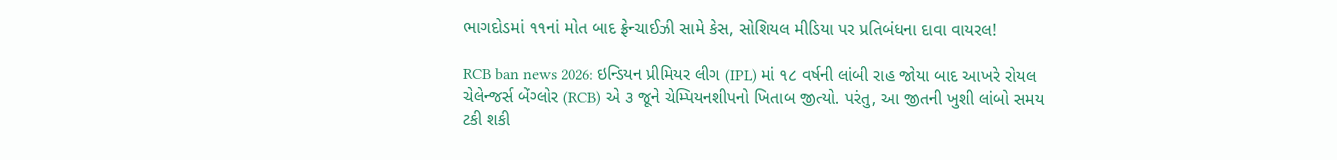ભાગદોડમાં ૧૧નાં મોત બાદ ફ્રેન્ચાઈઝી સામે કેસ, સોશિયલ મીડિયા પર પ્રતિબંધના દાવા વાયરલ!

RCB ban news 2026: ઇન્ડિયન પ્રીમિયર લીગ (IPL) માં ૧૮ વર્ષની લાંબી રાહ જોયા બાદ આખરે રોયલ ચેલેન્જર્સ બેંગ્લોર (RCB) એ ૩ જૂને ચેમ્પિયનશીપનો ખિતાબ જીત્યો. પરંતુ, આ જીતની ખુશી લાંબો સમય ટકી શકી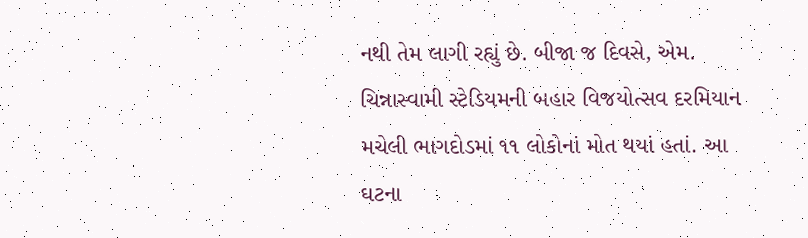નથી તેમ લાગી રહ્યું છે. બીજા જ દિવસે, એમ. ચિન્નાસ્વામી સ્ટેડિયમની બહાર વિજયોત્સવ દરમિયાન મચેલી ભાગદોડમાં ૧૧ લોકોનાં મોત થયાં હતાં. આ ઘટના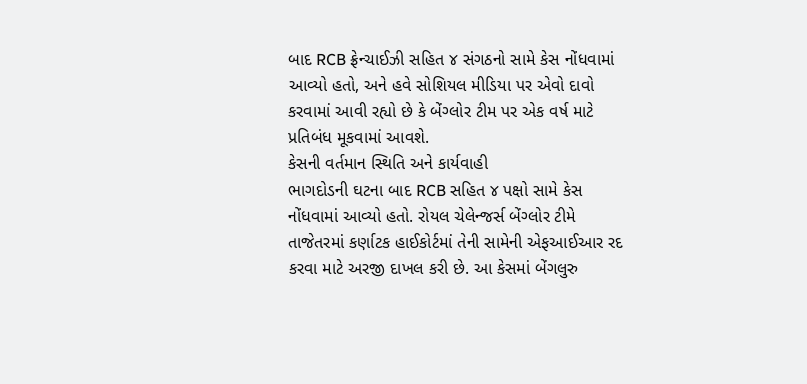બાદ RCB ફ્રેન્ચાઈઝી સહિત ૪ સંગઠનો સામે કેસ નોંધવામાં આવ્યો હતો, અને હવે સોશિયલ મીડિયા પર એવો દાવો કરવામાં આવી રહ્યો છે કે બેંગ્લોર ટીમ પર એક વર્ષ માટે પ્રતિબંધ મૂકવામાં આવશે.
કેસની વર્તમાન સ્થિતિ અને કાર્યવાહી
ભાગદોડની ઘટના બાદ RCB સહિત ૪ પક્ષો સામે કેસ નોંધવામાં આવ્યો હતો. રોયલ ચેલેન્જર્સ બેંગ્લોર ટીમે તાજેતરમાં કર્ણાટક હાઈકોર્ટમાં તેની સામેની એફઆઈઆર રદ કરવા માટે અરજી દાખલ કરી છે. આ કેસમાં બેંગલુરુ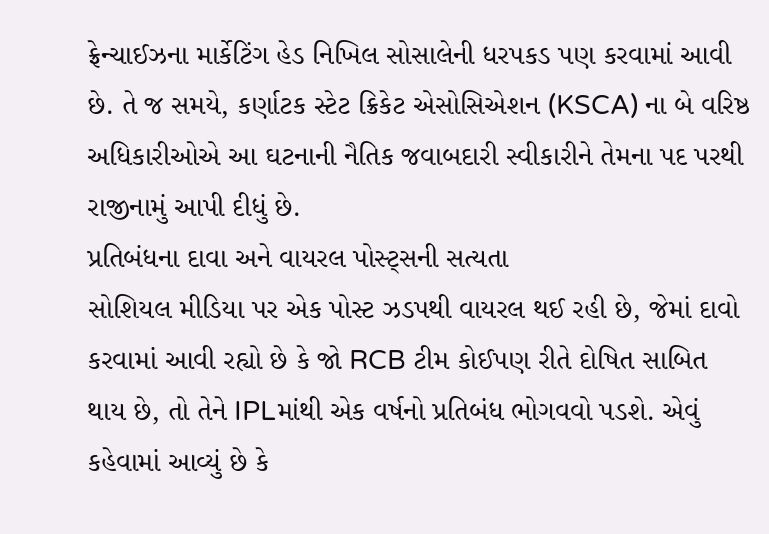ફ્રેન્ચાઈઝના માર્કેટિંગ હેડ નિખિલ સોસાલેની ધરપકડ પણ કરવામાં આવી છે. તે જ સમયે, કર્ણાટક સ્ટેટ ક્રિકેટ એસોસિએશન (KSCA) ના બે વરિષ્ઠ અધિકારીઓએ આ ઘટનાની નૈતિક જવાબદારી સ્વીકારીને તેમના પદ પરથી રાજીનામું આપી દીધું છે.
પ્રતિબંધના દાવા અને વાયરલ પોસ્ટ્સની સત્યતા
સોશિયલ મીડિયા પર એક પોસ્ટ ઝડપથી વાયરલ થઈ રહી છે, જેમાં દાવો કરવામાં આવી રહ્યો છે કે જો RCB ટીમ કોઈપણ રીતે દોષિત સાબિત થાય છે, તો તેને IPLમાંથી એક વર્ષનો પ્રતિબંધ ભોગવવો પડશે. એવું કહેવામાં આવ્યું છે કે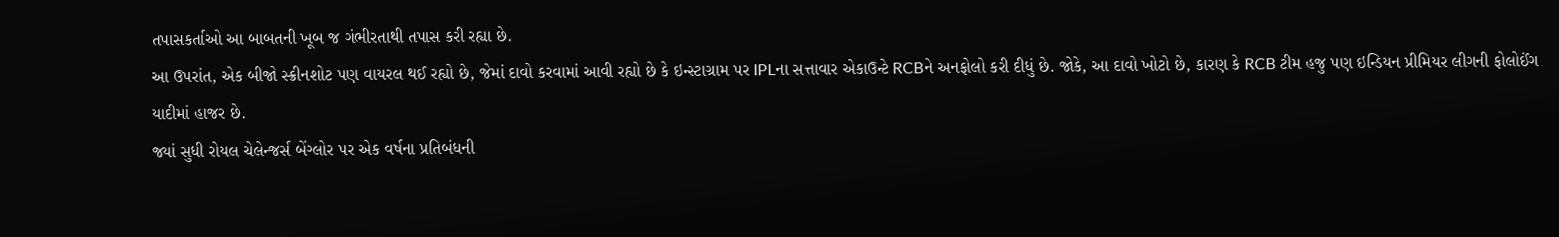તપાસકર્તાઓ આ બાબતની ખૂબ જ ગંભીરતાથી તપાસ કરી રહ્યા છે.
આ ઉપરાંત, એક બીજો સ્ક્રીનશોટ પણ વાયરલ થઈ રહ્યો છે, જેમાં દાવો કરવામાં આવી રહ્યો છે કે ઇન્સ્ટાગ્રામ પર IPLના સત્તાવાર એકાઉન્ટે RCBને અનફોલો કરી દીધું છે. જોકે, આ દાવો ખોટો છે, કારણ કે RCB ટીમ હજુ પણ ઇન્ડિયન પ્રીમિયર લીગની ફોલોઈંગ યાદીમાં હાજર છે.
જ્યાં સુધી રોયલ ચેલેન્જર્સ બેંગ્લોર પર એક વર્ષના પ્રતિબંધની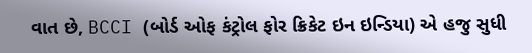વાત છે, BCCI (બોર્ડ ઓફ કંટ્રોલ ફોર ક્રિકેટ ઇન ઇન્ડિયા) એ હજુ સુધી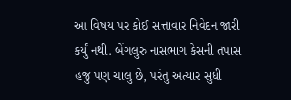આ વિષય પર કોઈ સત્તાવાર નિવેદન જારી કર્યું નથી. બેંગલુરુ નાસભાગ કેસની તપાસ હજુ પણ ચાલુ છે, પરંતુ અત્યાર સુધી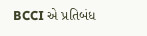BCCI એ પ્રતિબંધ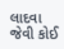લાદવા જેવી કોઈ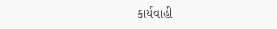કાર્યવાહી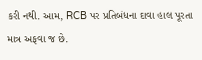કરી નથી. આમ, RCB પર પ્રતિબંધના દાવા હાલ પૂરતા માત્ર અફવા જ છે.